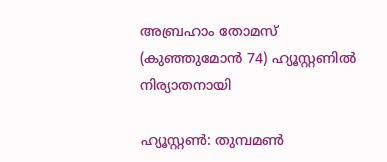അബ്രഹാം തോമസ് (കുഞ്ഞുമോന്‍ 74) ഹ്യൂസ്റ്റണില്‍ നിര്യാതനായി

ഹ്യൂസ്റ്റണ്‍: തുമ്പമണ്‍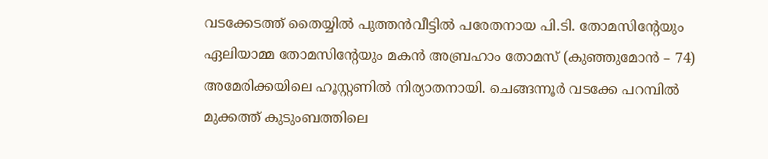വടക്കേടത്ത് തൈയ്യിൽ പുത്തന്‍വീട്ടില്‍ പരേതനായ പി.ടി. തോമസിന്റേയും ഏലിയാമ്മ തോമസിന്റേയും മകന്‍ അബ്രഹാം തോമസ് (കുഞ്ഞുമോന്‍ – 74) അമേരിക്കയിലെ ഹൂസ്റ്റണില്‍ നിര്യാതനായി. ചെങ്ങന്നൂര്‍ വടക്കേ പറമ്പിൽ മുക്കത്ത് കുടുംബത്തിലെ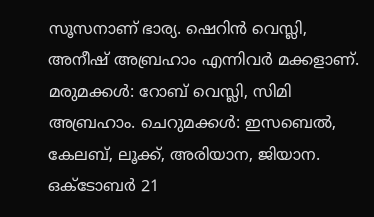സൂസനാണ് ഭാര്യ. ഷെറിന്‍ വെസ്ലി, അനീഷ് അബ്രഹാം എന്നിവര്‍ മക്കളാണ്. മരുമക്കള്‍: റോബ് വെസ്ലി, സിമി അബ്രഹാം. ചെറുമക്കള്‍: ഇസബെല്‍, കേലബ്, ലൂക്ക്, അരിയാന, ജിയാന. ഒക്ടോബർ 21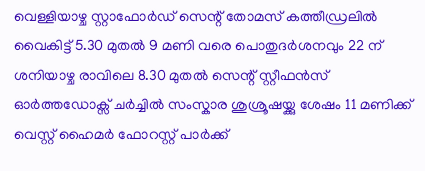വെള്ളിയാഴ്ച സ്റ്റാഫോർഡ് സെന്റ് തോമസ് കത്തീഡ്രലിൽ വൈകിട്ട് 5.30 മുതൽ 9 മണി വരെ പൊതുദർശനവും 22 ന് ശനിയാഴ്ച രാവിലെ 8.30 മുതൽ സെന്റ് സ്റ്റീഫൻസ് ഓർത്തഡോക്സ് ചർച്ചിൽ സംസ്കാര ശുശ്രൂഷയ്ക്കു ശേഷം 11 മണിക്ക് വെസ്റ്റ് ഹൈമർ ഫോറസ്റ്റ് പാര്‍ക്ക്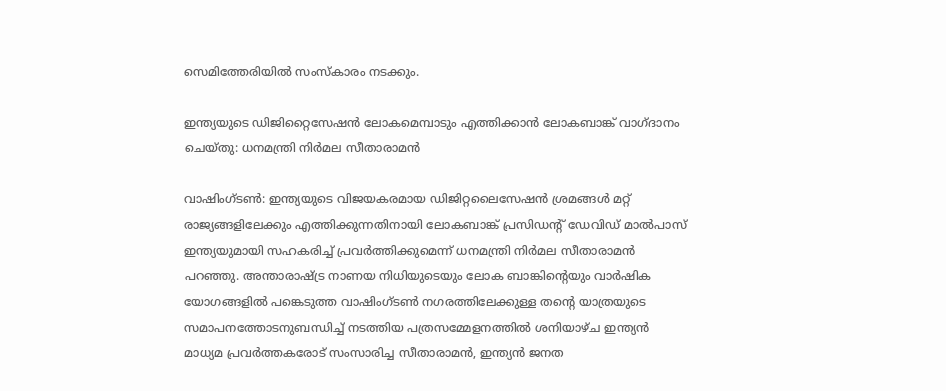സെമിത്തേരിയി‌ൽ സംസ്കാരം നടക്കും.

ഇന്ത്യയുടെ ഡിജിറ്റൈസേഷൻ ലോകമെമ്പാടും എത്തിക്കാൻ ലോകബാങ്ക് വാഗ്ദാനം ചെയ്തു: ധനമന്ത്രി നിർമല സീതാരാമൻ

വാഷിംഗ്ടൺ: ഇന്ത്യയുടെ വിജയകരമായ ഡിജിറ്റലൈസേഷൻ ശ്രമങ്ങൾ മറ്റ് രാജ്യങ്ങളിലേക്കും എത്തിക്കുന്നതിനായി ലോകബാങ്ക് പ്രസിഡന്റ് ഡേവിഡ് മാൽപാസ് ഇന്ത്യയുമായി സഹകരിച്ച് പ്രവർത്തിക്കുമെന്ന് ധനമന്ത്രി നിർമല സീതാരാമൻ പറഞ്ഞു. അന്താരാഷ്ട്ര നാണയ നിധിയുടെയും ലോക ബാങ്കിന്റെയും വാർഷിക യോഗങ്ങളിൽ പങ്കെടുത്ത വാഷിംഗ്ടൺ നഗരത്തിലേക്കുള്ള തന്റെ യാത്രയുടെ സമാപനത്തോടനുബന്ധിച്ച് നടത്തിയ പത്രസമ്മേളനത്തിൽ ശനിയാഴ്ച ഇന്ത്യൻ മാധ്യമ പ്രവർത്തകരോട് സംസാരിച്ച സീതാരാമൻ, ഇന്ത്യൻ ജനത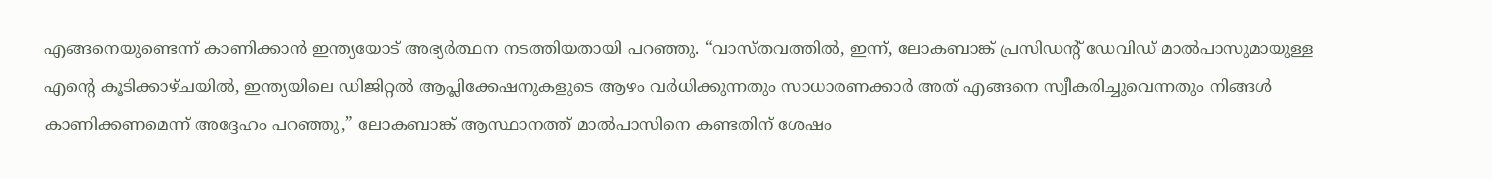എങ്ങനെയുണ്ടെന്ന് കാണിക്കാൻ ഇന്ത്യയോട് അഭ്യർത്ഥന നടത്തിയതായി പറഞ്ഞു. “വാസ്തവത്തിൽ, ഇന്ന്, ലോകബാങ്ക് പ്രസിഡന്റ് ഡേവിഡ് മാൽപാസുമായുള്ള എന്റെ കൂടിക്കാഴ്ചയിൽ, ഇന്ത്യയിലെ ഡിജിറ്റൽ ആപ്ലിക്കേഷനുകളുടെ ആഴം വർധിക്കുന്നതും സാധാരണക്കാർ അത് എങ്ങനെ സ്വീകരിച്ചുവെന്നതും നിങ്ങൾ കാണിക്കണമെന്ന് അദ്ദേഹം പറഞ്ഞു,” ലോകബാങ്ക് ആസ്ഥാനത്ത് മാൽപാസിനെ കണ്ടതിന് ശേഷം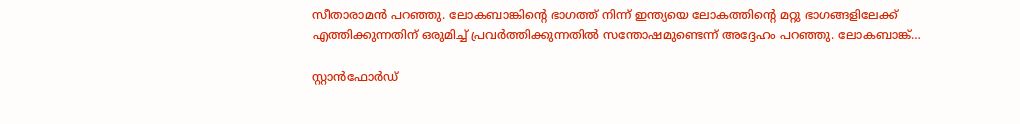സീതാരാമൻ പറഞ്ഞു. ലോകബാങ്കിന്റെ ഭാഗത്ത് നിന്ന് ഇന്ത്യയെ ലോകത്തിന്റെ മറ്റു ഭാഗങ്ങളിലേക്ക് എത്തിക്കുന്നതിന് ഒരുമിച്ച് പ്രവർത്തിക്കുന്നതിൽ സന്തോഷമുണ്ടെന്ന് അദ്ദേഹം പറഞ്ഞു. ലോകബാങ്ക്…

സ്റ്റാൻഫോർഡ്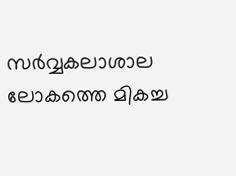സര്‍‌വ്വകലാശാല ലോകത്തെ മികച്ച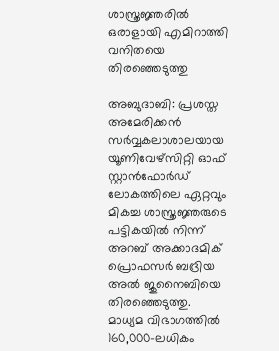ശാസ്ത്രജ്ഞരിൽ ഒരാളായി എമിറാത്തി വനിതയെ തിരഞ്ഞെടുത്തു

അബുദാബി: പ്രശസ്ത അമേരിക്കൻ സര്‍‌വ്വകലാശാലയായ യൂണിവേഴ്‌സിറ്റി ഓഫ് സ്റ്റാൻഫോർഡ് ലോകത്തിലെ ഏറ്റവും മികച്ച ശാസ്ത്രജ്ഞരുടെ പട്ടികയില്‍ നിന്ന് അറബ് അക്കാദമിക് പ്രൊഫസര്‍ ബദ്രിയ അൽ ജുനൈബിയെ തിരഞ്ഞെടുത്തു. മാധ്യമ വിഭാഗത്തില്‍ 160,000-ലധികം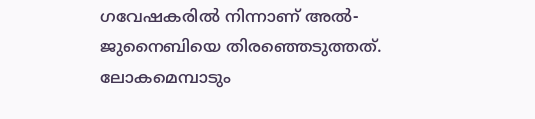ഗവേഷകരിൽ നിന്നാണ് അൽ-ജുനൈബിയെ തിരഞ്ഞെടുത്തത്. ലോകമെമ്പാടും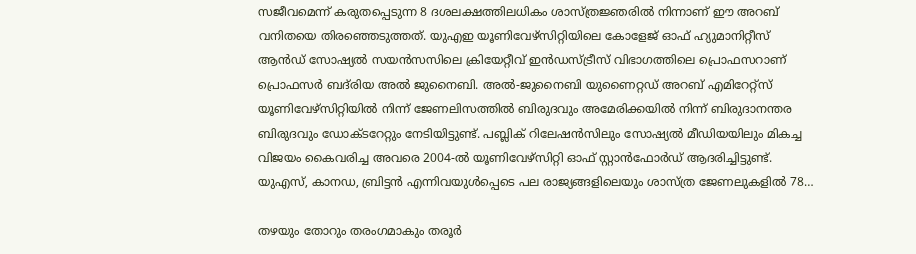സജീവമെന്ന് കരുതപ്പെടുന്ന 8 ദശലക്ഷത്തിലധികം ശാസ്ത്രജ്ഞരിൽ നിന്നാണ് ഈ അറബ് വനിതയെ തിരഞ്ഞെടുത്തത്. യുഎഇ യൂണിവേഴ്‌സിറ്റിയിലെ കോളേജ് ഓഫ് ഹ്യുമാനിറ്റീസ് ആൻഡ് സോഷ്യൽ സയൻസസിലെ ക്രിയേറ്റീവ് ഇൻഡസ്ട്രീസ് വിഭാഗത്തിലെ പ്രൊഫസറാണ് പ്രൊഫസർ ബദ്‌രിയ അൽ ജുനൈബി. അൽ-ജുനൈബി യുണൈറ്റഡ് അറബ് എമിറേറ്റ്‌സ് യൂണിവേഴ്‌സിറ്റിയിൽ നിന്ന് ജേണലിസത്തിൽ ബിരുദവും അമേരിക്കയില്‍ നിന്ന് ബിരുദാനന്തര ബിരുദവും ഡോക്ടറേറ്റും നേടിയിട്ടുണ്ട്. പബ്ലിക് റിലേഷൻസിലും സോഷ്യൽ മീഡിയയിലും മികച്ച വിജയം കൈവരിച്ച അവരെ 2004-ൽ യൂണിവേഴ്‌സിറ്റി ഓഫ് സ്റ്റാൻഫോർഡ് ആദരിച്ചിട്ടുണ്ട്. യുഎസ്, കാനഡ, ബ്രിട്ടൻ എന്നിവയുൾപ്പെടെ പല രാജ്യങ്ങളിലെയും ശാസ്ത്ര ജേണലുകളിൽ 78…

തഴയും തോറും തരംഗമാകും തരൂര്‍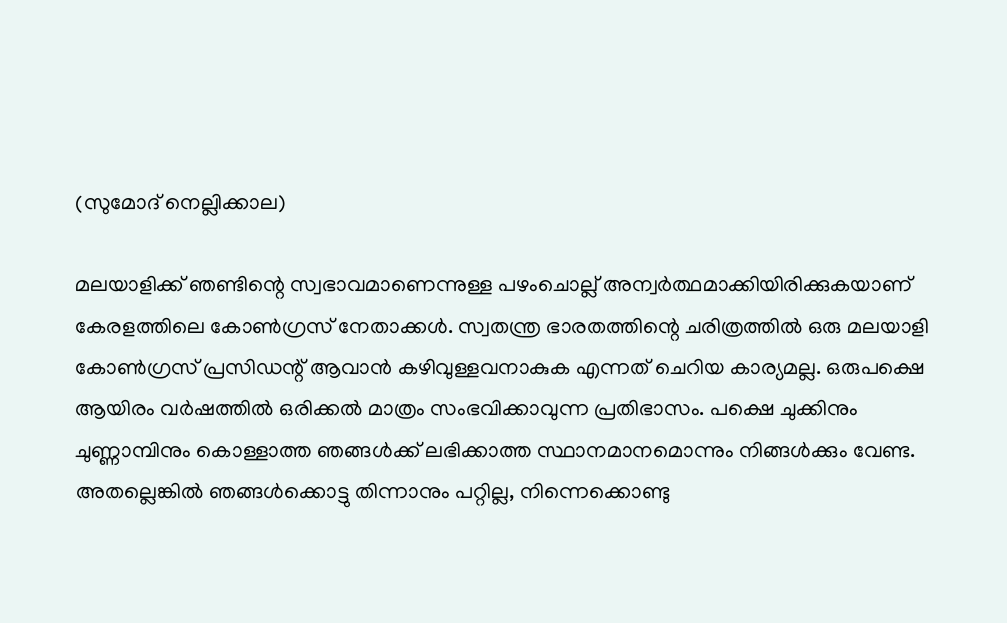(സുമോദ്‌ നെല്ലിക്കാല)

മലയാളിക്ക്‌ ഞണ്ടിന്റെ സ്വഭാവമാണെന്നുള്ള പഴംചൊല്ല്‌ അന്വര്‍ത്ഥമാക്കിയിരിക്കുകയാണ്‌ കേരളത്തിലെ കോണ്‍ഗ്രസ്‌ നേതാക്കള്‍. സ്വതന്ത്ര ഭാരതത്തിന്റെ ചരിത്രത്തില്‍ ഒരു മലയാളി കോണ്‍ഗ്രസ്‌ പ്രസിഡന്റ് ആവാന്‍ കഴിവുള്ളവനാകുക എന്നത്‌ ചെറിയ കാര്യമല്ല. ഒരുപക്ഷെ ആയിരം വര്‍ഷത്തില്‍ ഒരിക്കല്‍ മാത്രം സംഭവിക്കാവുന്ന പ്രതിഭാസം. പക്ഷെ ചുക്കിനും ചുണ്ണാമ്പിനും കൊള്ളാത്ത ഞങ്ങള്‍ക്ക്‌ ലഭിക്കാത്ത സ്ഥാനമാനമൊന്നും നിങ്ങള്‍ക്കും വേണ്ട. അതല്ലെങ്കില്‍ ഞങ്ങള്‍ക്കൊട്ടു തിന്നാനും പറ്റില്ല, നിന്നെക്കൊണ്ടു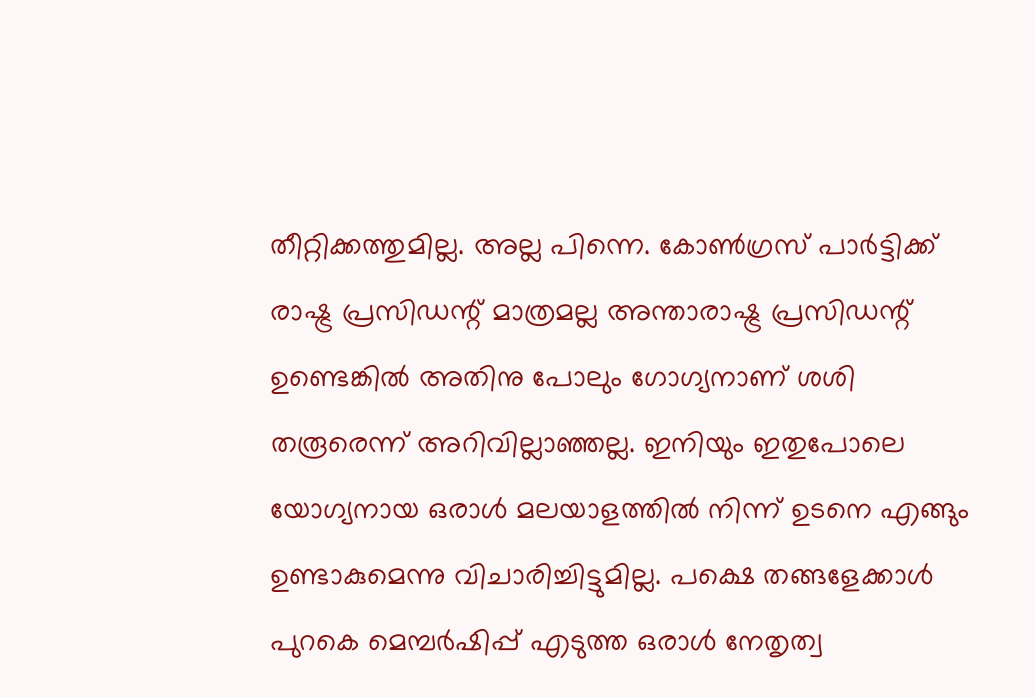തീറ്റിക്കത്തുമില്ല. അല്ല പിന്നെ. കോണ്‍ഗ്രസ്‌ പാര്‍ട്ടിക്ക്‌ രാഷ്ട്ര പ്രസിഡന്റ് മാത്രമല്ല അന്താരാഷ്ട്ര പ്രസിഡന്റ് ഉണ്ടെങ്കില്‍ അതിനു പോലും ഗോഗ്യനാണ്‌ ശശി തരൂരെന്ന്‌ അറിവില്ലാഞ്ഞല്ല. ഇനിയും ഇതുപോലെ യോഗ്യനായ ഒരാള്‍ മലയാളത്തില്‍ നിന്ന്‌ ഉടനെ എങ്ങും ഉണ്ടാകുമെന്നു വിചാരിച്ചിട്ടുമില്ല. പക്ഷെ തങ്ങളേക്കാള്‍ പുറകെ മെമ്പര്‍ഷിപ്പ് എടുത്ത ഒരാള്‍ നേതൃത്വ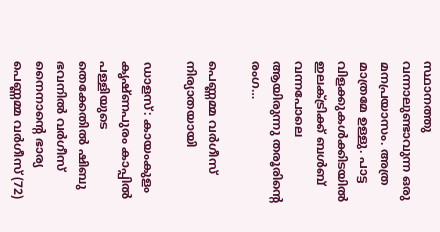സ്ഥാനത്തു വന്നാലുണ്ടാവുന്ന ഒരു മനപ്രയാസം. അത്ര മാത്രമേ ഉള്ളു. പാട്ട വിളക്കുകള്‍ക്കിടയില്‍ ഇലക്ട്രിക്ക്‌ ബള്‍ബ് വന്നപോലെ ആയിരുന്നു തരൂരിന്റെ രംഗ…

പെണ്ണമ്മ വർഗീസ് നിര്യാതയായി

ഡാളസ്: കായംകുളം കൃഷ്ണപുരം കാപ്പിൽ പള്ളിയുടെ തെക്കേതിൽ ഷിബു ഭവനിൽ വർഗീസ് നൈനാന്റെ ഭാര്യ പെണ്ണമ്മ വർഗീസ് (72)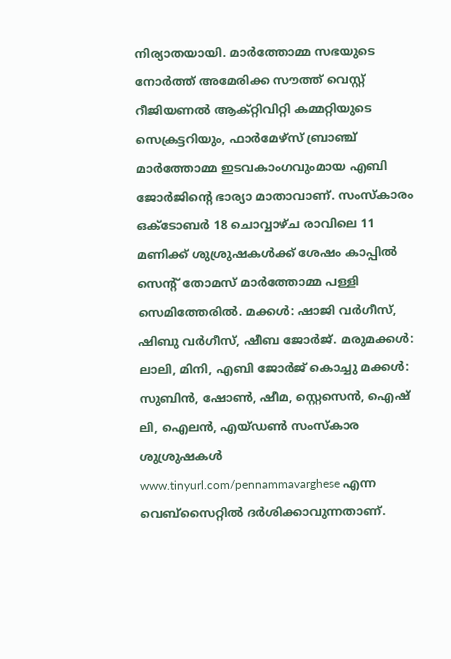നിര്യാതയായി. മാർത്തോമ്മ സഭയുടെ നോർത്ത് അമേരിക്ക സൗത്ത് വെസ്റ്റ് റീജിയണൽ ആക്റ്റിവിറ്റി കമ്മറ്റിയുടെ സെക്രട്ടറിയും, ഫാർമേഴ്‌സ് ബ്രാഞ്ച് മാർത്തോമ്മ ഇടവകാംഗവുംമായ എബി ജോർജിന്റെ ഭാര്യാ മാതാവാണ്. സംസ്കാരം ഒക്ടോബർ 18 ചൊവ്വാഴ്ച രാവിലെ 11 മണിക്ക് ശുശ്രുഷകൾക്ക് ശേഷം കാപ്പിൽ സെന്റ് തോമസ് മാർത്തോമ്മ പള്ളി സെമിത്തേരിൽ. മക്കൾ: ഷാജി വർഗീസ്, ഷിബു വർഗീസ്, ഷീബ ജോർജ്. മരുമക്കൾ: ലാലി, മിനി, എബി ജോർജ് കൊച്ചു മക്കൾ: സുബിൻ, ഷോൺ, ഷീമ, സ്റ്റെസെൻ, ഐഷ് ലി, ഐലൻ, എയ്ഡൺ സംസ്കാര ശുശ്രുഷകൾ www.tinyurl.com/pennammavarghese എന്ന വെബ്സൈറ്റിൽ ദർശിക്കാവുന്നതാണ്.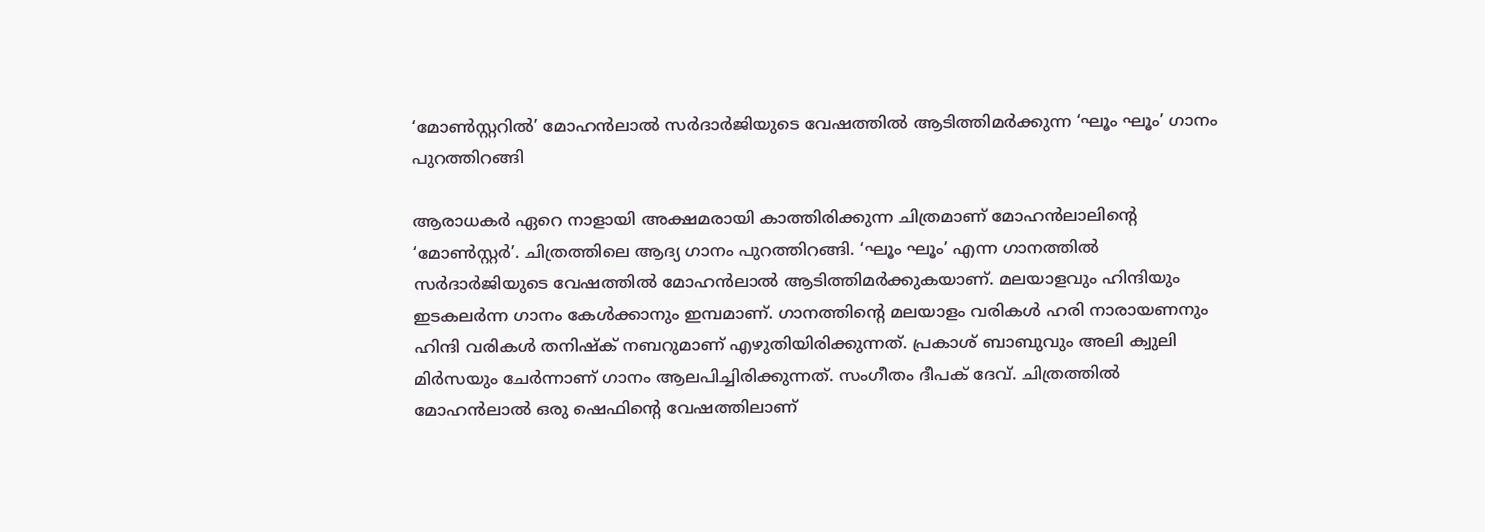‘മോണ്‍സ്റ്ററില്‍’ മോഹന്‍‌ലാല്‍ സര്‍ദാര്‍ജിയുടെ വേഷത്തില്‍ ആടിത്തിമര്‍ക്കുന്ന ‘ഘൂം ഘൂം’ ഗാനം പുറത്തിറങ്ങി

ആരാധകർ ഏറെ നാളായി അക്ഷമരായി കാത്തിരിക്കുന്ന ചിത്രമാണ് മോഹന്‍‌ലാലിന്റെ ‘മോൺസ്റ്റർ’. ചിത്രത്തിലെ ആദ്യ ഗാനം പുറത്തിറങ്ങി. ‘ഘൂം ഘൂം’ എന്ന ഗാനത്തില്‍ സര്‍ദാര്‍ജിയുടെ വേഷത്തില്‍ മോഹന്‍ലാല്‍ ആടിത്തിമര്‍ക്കുകയാണ്. മലയാളവും ഹിന്ദിയും ഇടകലർന്ന ഗാനം കേള്‍ക്കാനും ഇമ്പമാണ്. ഗാനത്തിന്റെ മലയാളം വരികൾ ഹരി നാരായണനും ഹിന്ദി വരികൾ തനിഷ്ക് നബറുമാണ് എഴുതിയിരിക്കുന്നത്. പ്രകാശ് ബാബുവും അലി ക്വുലി മിർസയും ചേർന്നാണ് ഗാനം ആലപിച്ചിരിക്കുന്നത്. സംഗീതം ദീപക് ദേവ്. ചിത്രത്തിൽ മോഹൻലാൽ ഒരു ഷെഫിന്റെ വേഷത്തിലാണ്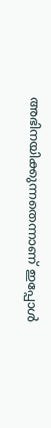അഭിനയിക്കുന്നതെന്നാണ് ഇപ്പോള്‍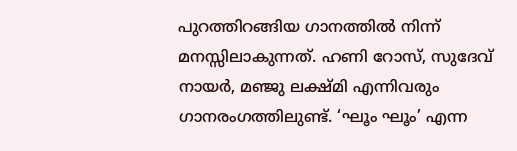പുറത്തിറങ്ങിയ ഗാനത്തില്‍ നിന്ന് മനസ്സിലാകുന്നത്. ഹണി റോസ്, സുദേവ് നായർ, മഞ്ജു ലക്ഷ്മി എന്നിവരും ഗാനരംഗത്തിലുണ്ട്. ‘ഘൂം ഘൂം’ എന്ന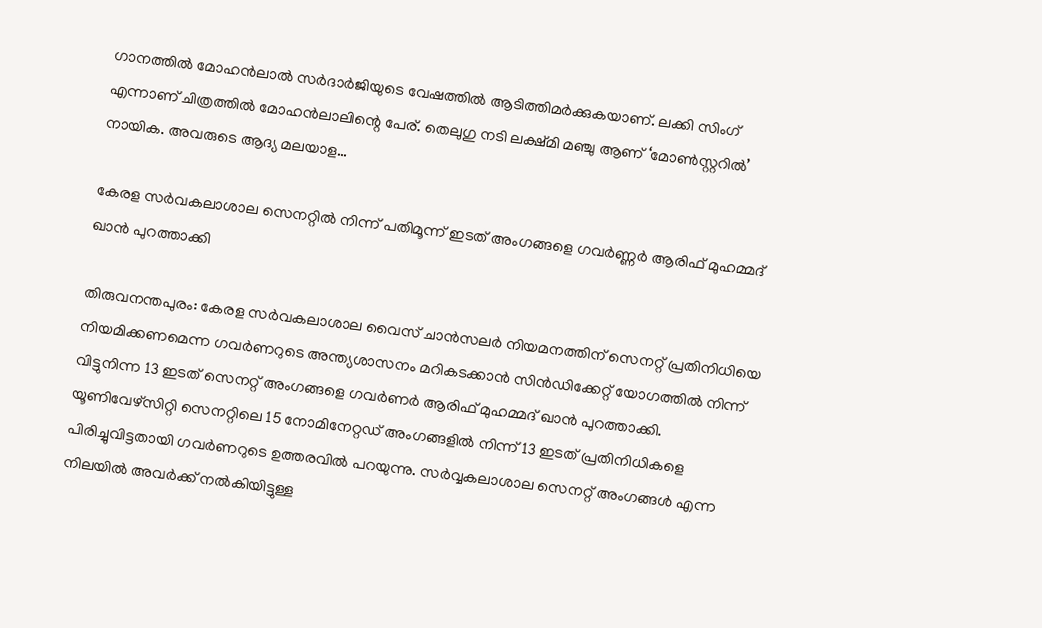ഗാനത്തിൽ മോഹന്‍ലാല്‍ സര്‍ദാര്‍ജിയുടെ വേഷത്തില്‍ ആടിത്തിമര്‍ക്കുകയാണ്. ലക്കി സിംഗ് എന്നാണ് ചിത്രത്തില്‍ മോഹന്‍ലാലിന്റെ പേര്. തെലുഗു നടി ലക്ഷ്മി മഞ്ചു ആണ്‌ ‘മോണ്‍സ്റ്ററില്‍’ നായിക. അവരുടെ ആദ്യ മലയാള…

കേരള സർവകലാശാല സെനറ്റില്‍ നിന്ന് പതിമൂന്ന് ഇടത് അംഗങ്ങളെ ഗവർണ്ണര്‍ ആരിഫ് മുഹമ്മദ് ഖാന്‍ പുറത്താക്കി

തിരുവനന്തപുരം: കേരള സർവകലാശാല വൈസ് ചാൻസലർ നിയമനത്തിന് സെനറ്റ് പ്രതിനിധിയെ നിയമിക്കണമെന്ന ഗവർണറുടെ അന്ത്യശാസനം മറികടക്കാൻ സിൻഡിക്കേറ്റ് യോഗത്തിൽ നിന്ന് വിട്ടുനിന്ന 13 ഇടത് സെനറ്റ് അംഗങ്ങളെ ഗവർണർ ആരിഫ് മുഹമ്മദ് ഖാന്‍ പുറത്താക്കി. യൂണിവേഴ്‌സിറ്റി സെനറ്റിലെ 15 നോമിനേറ്റഡ് അംഗങ്ങളിൽ നിന്ന് 13 ഇടത് പ്രതിനിധികളെ പിരിച്ചുവിട്ടതായി ഗവർണറുടെ ഉത്തരവില്‍ പറയുന്നു. സർവ്വകലാശാല സെനറ്റ് അംഗങ്ങൾ എന്ന നിലയിൽ അവർക്ക് നൽകിയിട്ടുള്ള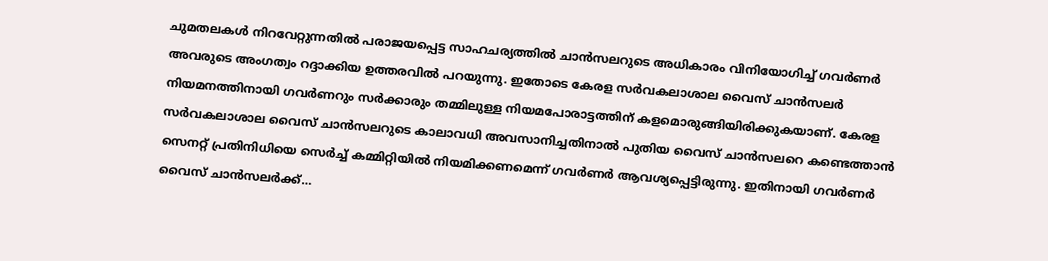ചുമതലകൾ നിറവേറ്റുന്നതിൽ പരാജയപ്പെട്ട സാഹചര്യത്തിൽ ചാൻസലറുടെ അധികാരം വിനിയോഗിച്ച് ഗവർണർ അവരുടെ അംഗത്വം റദ്ദാക്കിയ ഉത്തരവിൽ പറയുന്നു. ഇതോടെ കേരള സർവകലാശാല വൈസ് ചാൻസലർ നിയമനത്തിനായി ഗവർണറും സർക്കാരും തമ്മിലുള്ള നിയമപോരാട്ടത്തിന് കളമൊരുങ്ങിയിരിക്കുകയാണ്. കേരള സർവകലാശാല വൈസ് ചാൻസലറുടെ കാലാവധി അവസാനിച്ചതിനാൽ പുതിയ വൈസ് ചാൻസലറെ കണ്ടെത്താൻ സെനറ്റ് പ്രതിനിധിയെ സെർച്ച് കമ്മിറ്റിയിൽ നിയമിക്കണമെന്ന് ഗവർണർ ആവശ്യപ്പെട്ടിരുന്നു. ഇതിനായി ഗവർണർ വൈസ് ചാൻസലർക്ക്…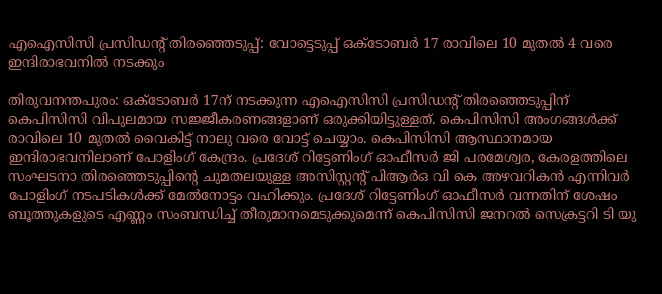എഐസിസി പ്രസിഡന്റ് തിരഞ്ഞെടുപ്പ്: വോട്ടെടുപ്പ് ഒക്ടോബര്‍ 17 രാവിലെ 10 മുതൽ 4 വരെ ഇന്ദിരാഭവനിൽ നടക്കും

തിരുവനന്തപുരം: ഒക്‌ടോബർ 17ന് നടക്കുന്ന എഐസിസി പ്രസിഡന്റ് തിരഞ്ഞെടുപ്പിന് കെപിസിസി വിപുലമായ സജ്ജീകരണങ്ങളാണ് ഒരുക്കിയിട്ടുള്ളത്. കെപിസിസി അംഗങ്ങൾക്ക് രാവിലെ 10 മുതൽ വൈകിട്ട് നാലു വരെ വോട്ട് ചെയ്യാം. കെപിസിസി ആസ്ഥാനമായ ഇന്ദിരാഭവനിലാണ് പോളിംഗ് കേന്ദ്രം. പ്രദേശ് റിട്ടേണിംഗ് ഓഫീസർ ജി പരമേശ്വര, കേരളത്തിലെ സംഘടനാ തിരഞ്ഞെടുപ്പിന്റെ ചുമതലയുള്ള അസിസ്റ്റന്റ് പിആർഒ വി കെ അഴവറികന്‍ എന്നിവർ പോളിംഗ് നടപടികൾക്ക് മേൽനോട്ടം വഹിക്കും. പ്രദേശ് റിട്ടേണിംഗ് ഓഫീസർ വന്നതിന് ശേഷം ബൂത്തുകളുടെ എണ്ണം സംബന്ധിച്ച് തീരുമാനമെടുക്കുമെന്ന് കെപിസിസി ജനറൽ സെക്രട്ടറി ടി യു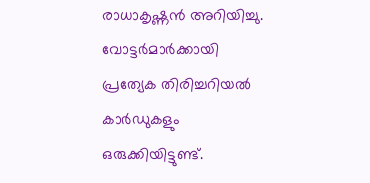രാധാകൃഷ്ണൻ അറിയിച്ചു. വോട്ടർമാർക്കായി പ്രത്യേക തിരിച്ചറിയൽ കാർഡുകളും ഒരുക്കിയിട്ടുണ്ട്.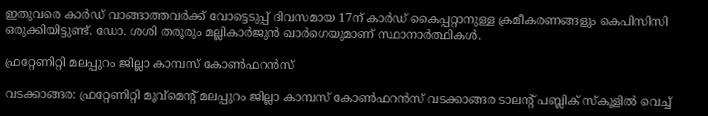ഇതുവരെ കാർഡ് വാങ്ങാത്തവർക്ക് വോട്ടെടുപ്പ് ദിവസമായ 17ന് കാർഡ് കൈപ്പറ്റാനുള്ള ക്രമീകരണങ്ങളും കെപിസിസി ഒരുക്കിയിട്ടുണ്ട്. ഡോ. ശശി തരൂരും മല്ലികാർജുൻ ഖാർഗെയുമാണ് സ്ഥാനാർത്ഥികൾ.

ഫ്രറ്റേണിറ്റി മലപ്പുറം ജില്ലാ കാമ്പസ് കോൺഫറന്‍സ്

വടക്കാങ്ങര: ഫ്രറ്റേണിറ്റി മൂവ്മെന്റ് മലപ്പുറം ജില്ലാ കാമ്പസ് കോൺഫറന്‍സ് വടക്കാങ്ങര ടാലന്റ് പബ്ലിക് സ്കൂളിൽ വെച്ച്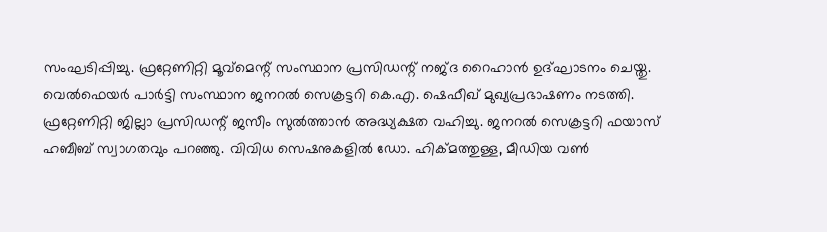സംഘടിപ്പിച്ചു. ഫ്രറ്റേണിറ്റി മൂവ്മെന്റ് സംസ്ഥാന പ്രസിഡന്റ് നജ്ദ റൈഹാൻ ഉദ്ഘാടനം ചെയ്തു. വെൽഫെയർ പാർട്ടി സംസ്ഥാന ജനറൽ സെക്രട്ടറി കെ.എ. ഷെഫീഖ് മുഖ്യപ്രഭാഷണം നടത്തി. ഫ്രറ്റേണിറ്റി ജില്ലാ പ്രസിഡന്റ് ജസീം സുൽത്താൻ അദ്ധ്യക്ഷത വഹിച്ചു. ജനറൽ സെക്രട്ടറി ഫയാസ് ഹബീബ് സ്വാഗതവും പറഞ്ഞു. വിവിധ സെഷനുകളില്‍ ഡോ. ഹിക്മത്തുള്ള, മീഡിയ വൺ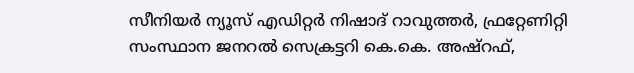സീനിയർ ന്യൂസ് എഡിറ്റർ നിഷാദ് റാവുത്തർ, ഫ്രറ്റേണിറ്റി സംസ്ഥാന ജനറൽ സെക്രട്ടറി കെ.കെ. അഷ്റഫ്,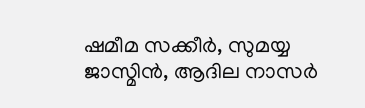ഷമീമ സക്കീർ, സുമയ്യ ജാസ്മിൻ, ആദില നാസർ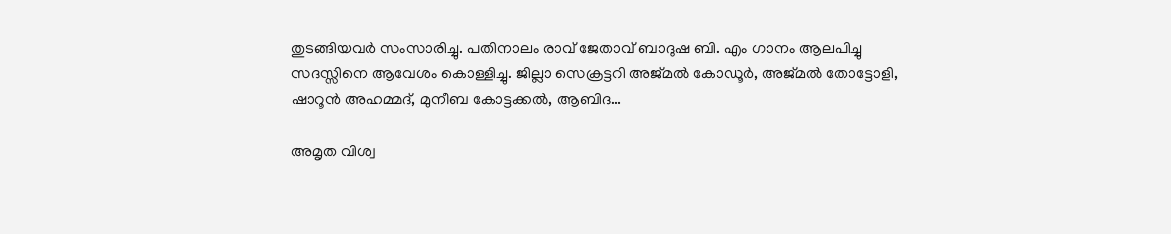തുടങ്ങിയവർ സംസാരിച്ചു. പതിനാലം രാവ് ജേതാവ് ബാദുഷ ബി. എം ഗാനം ആലപിച്ചു സദസ്സിനെ ആവേശം കൊള്ളിച്ചു. ജില്ലാ സെക്രട്ടറി അജ്മൽ കോഡൂർ, അജ്മൽ തോട്ടോളി, ഷാറൂൻ അഹമ്മദ്, മുനീബ കോട്ടക്കൽ, ആബിദ…

അമൃത വിശ്വ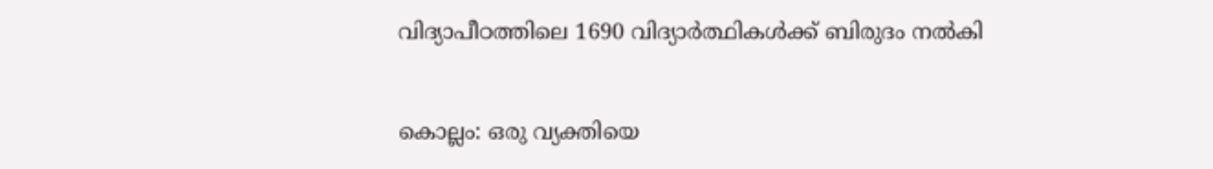വിദ്യാപീഠത്തിലെ 1690 വിദ്യാർത്ഥികൾക്ക് ബിരുദം നൽകി

കൊല്ലം: ഒരു വ്യക്തിയെ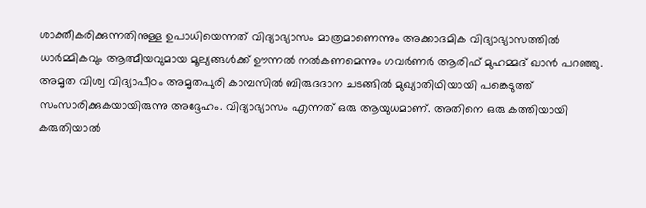ശാക്തീകരിക്കുന്നതിനുള്ള ഉപാധിയെന്നത് വിദ്യാഭ്യാസം മാത്രമാണെന്നും അക്കാദമിക വിദ്യാഭ്യാസത്തിൽ ധാർമ്മികവും ആത്മീയവുമായ മൂല്യങ്ങൾക്ക് ഊന്നൽ നൽകണമെന്നും ഗവർണർ ആരിഫ് മുഹമ്മദ് ഖാൻ പറഞ്ഞു. അമൃത വിശ്വ വിദ്യാപീഠം അമൃതപുരി കാമ്പസിൽ ബിരുദദാന ചടങ്ങിൽ മുഖ്യാതിഥിയായി പങ്കെടുത്ത് സംസാരിക്കുകയായിരുന്നു അദ്ദേഹം. വിദ്യാഭ്യാസം എന്നത് ഒരു ആയുധമാണ്. അതിനെ ഒരു കത്തിയായി കരുതിയാൽ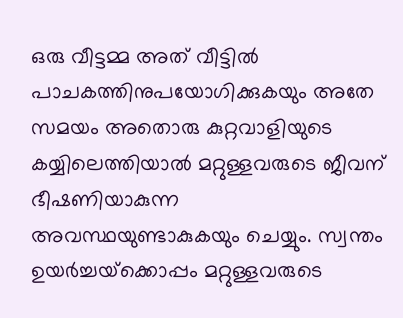ഒരു വീട്ടമ്മ അത് വീട്ടിൽ പാചകത്തിനുപയോഗിക്കുകയും അതേ സമയം അതൊരു കുറ്റവാളിയുടെ കയ്യിലെത്തിയാൽ മറ്റുള്ളവരുടെ ജീവന് ഭീഷണിയാകുന്ന അവസ്ഥയുണ്ടാകുകയും ചെയ്യും. സ്വന്തം ഉയർച്ചയ്‌ക്കൊപ്പം മറ്റുള്ളവരുടെ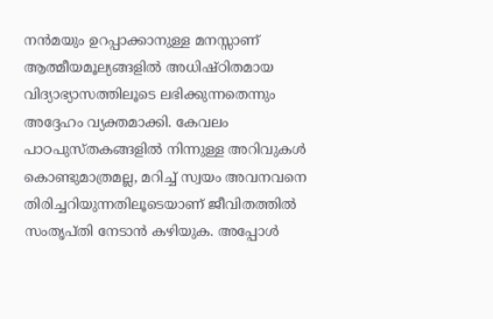നൻമയും ഉറപ്പാക്കാനുള്ള മനസ്സാണ് ആത്മീയമൂല്യങ്ങളിൽ അധിഷ്ഠിതമായ വിദ്യാഭ്യാസത്തിലൂടെ ലഭിക്കുന്നതെന്നും അദ്ദേഹം വ്യക്തമാക്കി. കേവലം പാഠപുസ്തകങ്ങളിൽ നിന്നുള്ള അറിവുകൾ കൊണ്ടുമാത്രമല്ല, മറിച്ച് സ്വയം അവനവനെ തിരിച്ചറിയുന്നതിലൂടെയാണ് ജീവിതത്തിൽ സംതൃപ്തി നേടാൻ കഴിയുക. അപ്പോൾ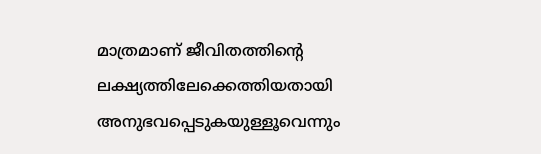മാത്രമാണ് ജീവിതത്തിന്റെ ലക്ഷ്യത്തിലേക്കെത്തിയതായി അനുഭവപ്പെടുകയുള്ളൂവെന്നും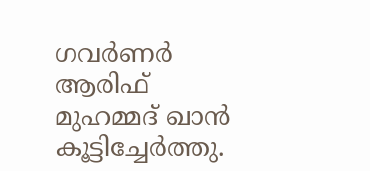ഗവർണർ ആരിഫ് മുഹമ്മദ് ഖാൻ കൂട്ടിച്ചേർത്തു.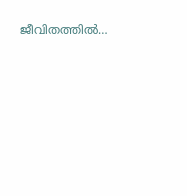ജീവിതത്തിൽ…